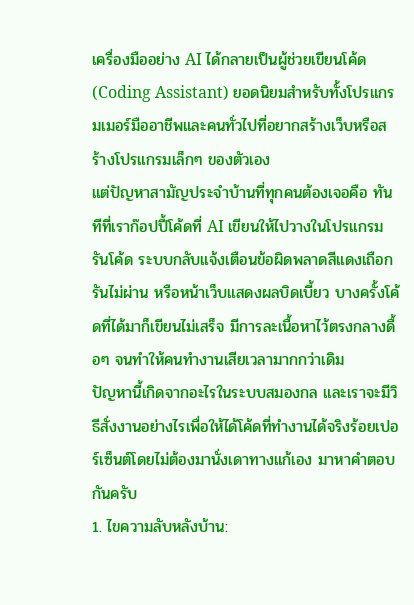เครื่องมืออย่าง AI ได้กลายเป็นผู้ช่วยเขียนโค้ด (Coding Assistant) ยอดนิยมสำหรับทั้งโปรแกรมเมอร์มืออาชีพและคนทั่วไปที่อยากสร้างเว็บหรือสร้างโปรแกรมเล็กๆ ของตัวเอง
แต่ปัญหาสามัญประจำบ้านที่ทุกคนต้องเจอคือ ทันทีที่เราก๊อปปี้โค้ดที่ AI เขียนให้ไปวางในโปรแกรมรันโค้ด ระบบกลับแจ้งเตือนข้อผิดพลาดสีแดงเถือก รันไม่ผ่าน หรือหน้าเว็บแสดงผลบิดเบี้ยว บางครั้งโค้ดที่ได้มาก็เขียนไม่เสร็จ มีการละเนื้อหาไว้ตรงกลางดื้อๆ จนทำให้คนทำงานเสียเวลามากกว่าเดิม
ปัญหานี้เกิดจากอะไรในระบบสมองกล และเราจะมีวิธีสั่งงานอย่างไรเพื่อให้ได้โค้ดที่ทำงานได้จริงร้อยเปอร์เซ็นต์โดยไม่ต้องมานั่งเดาทางแก้เอง มาหาคำตอบกันครับ
1. ไขความลับหลังบ้าน: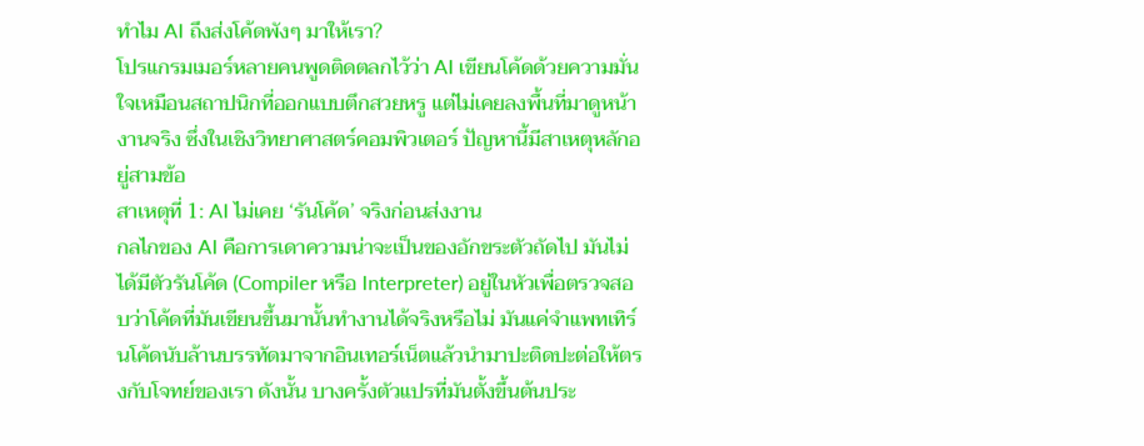ทำไม AI ถึงส่งโค้ดพังๆ มาให้เรา?
โปรแกรมเมอร์หลายคนพูดติดตลกไว้ว่า AI เขียนโค้ดด้วยความมั่นใจเหมือนสถาปนิกที่ออกแบบตึกสวยหรู แต่ไม่เคยลงพื้นที่มาดูหน้างานจริง ซึ่งในเชิงวิทยาศาสตร์คอมพิวเตอร์ ปัญหานี้มีสาเหตุหลักอยู่สามข้อ
สาเหตุที่ 1: AI ไม่เคย ‘รันโค้ด’ จริงก่อนส่งงาน
กลไกของ AI คือการเดาความน่าจะเป็นของอักขระตัวถัดไป มันไม่ได้มีตัวรันโค้ด (Compiler หรือ Interpreter) อยู่ในหัวเพื่อตรวจสอบว่าโค้ดที่มันเขียนขึ้นมานั้นทำงานได้จริงหรือไม่ มันแค่จำแพทเทิร์นโค้ดนับล้านบรรทัดมาจากอินเทอร์เน็ตแล้วนำมาปะติดปะต่อให้ตรงกับโจทย์ของเรา ดังนั้น บางครั้งตัวแปรที่มันตั้งขึ้นต้นประ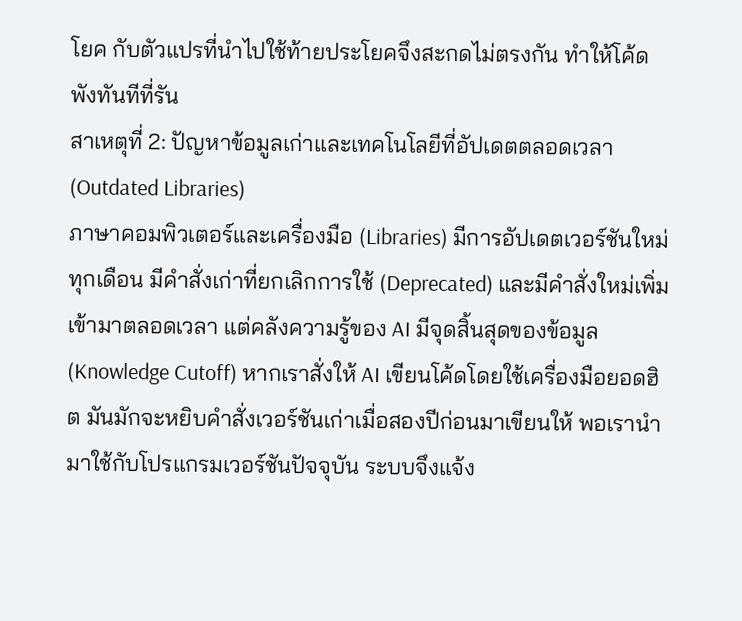โยค กับตัวแปรที่นำไปใช้ท้ายประโยคจึงสะกดไม่ตรงกัน ทำให้โค้ดพังทันทีที่รัน
สาเหตุที่ 2: ปัญหาข้อมูลเก่าและเทคโนโลยีที่อัปเดตตลอดเวลา (Outdated Libraries)
ภาษาคอมพิวเตอร์และเครื่องมือ (Libraries) มีการอัปเดตเวอร์ชันใหม่ทุกเดือน มีคำสั่งเก่าที่ยกเลิกการใช้ (Deprecated) และมีคำสั่งใหม่เพิ่มเข้ามาตลอดเวลา แต่คลังความรู้ของ AI มีจุดสิ้นสุดของข้อมูล (Knowledge Cutoff) หากเราสั่งให้ AI เขียนโค้ดโดยใช้เครื่องมือยอดฮิต มันมักจะหยิบคำสั่งเวอร์ชันเก่าเมื่อสองปีก่อนมาเขียนให้ พอเรานำมาใช้กับโปรแกรมเวอร์ชันปัจจุบัน ระบบจึงแจ้ง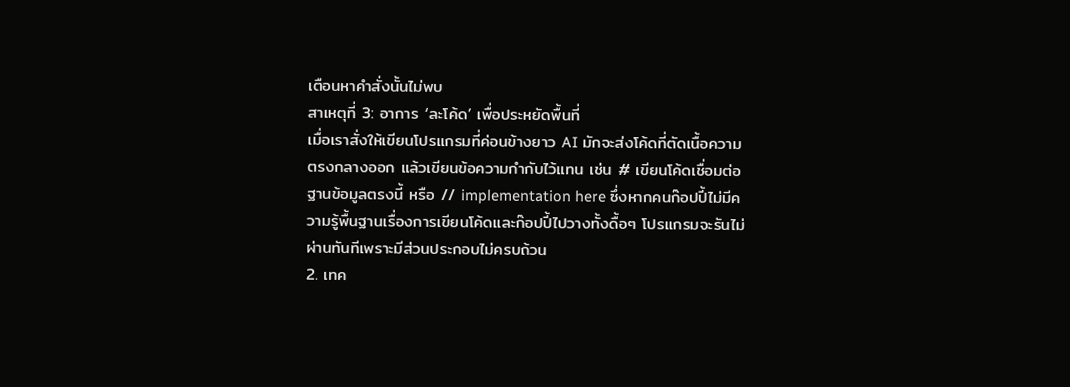เตือนหาคำสั่งนั้นไม่พบ
สาเหตุที่ 3: อาการ ‘ละโค้ด’ เพื่อประหยัดพื้นที่
เมื่อเราสั่งให้เขียนโปรแกรมที่ค่อนข้างยาว AI มักจะส่งโค้ดที่ตัดเนื้อความตรงกลางออก แล้วเขียนข้อความกำกับไว้แทน เช่น # เขียนโค้ดเชื่อมต่อฐานข้อมูลตรงนี้ หรือ // implementation here ซึ่งหากคนก๊อปปี้ไม่มีความรู้พื้นฐานเรื่องการเขียนโค้ดและก๊อปปี้ไปวางทั้งดื้อๆ โปรแกรมจะรันไม่ผ่านทันทีเพราะมีส่วนประกอบไม่ครบถ้วน
2. เทค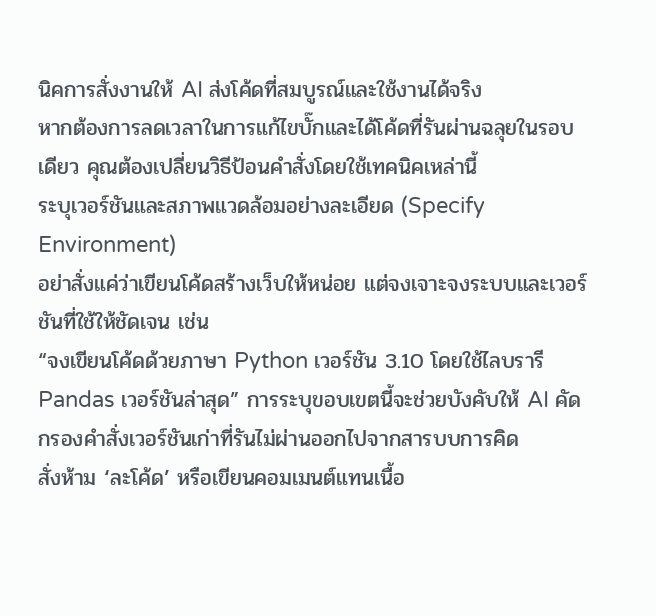นิคการสั่งงานให้ AI ส่งโค้ดที่สมบูรณ์และใช้งานได้จริง
หากต้องการลดเวลาในการแก้ไขบั๊กและได้โค้ดที่รันผ่านฉลุยในรอบเดียว คุณต้องเปลี่ยนวิธีป้อนคำสั่งโดยใช้เทคนิคเหล่านี้
ระบุเวอร์ชันและสภาพแวดล้อมอย่างละเอียด (Specify Environment)
อย่าสั่งแค่ว่าเขียนโค้ดสร้างเว็บให้หน่อย แต่จงเจาะจงระบบและเวอร์ชันที่ใช้ให้ชัดเจน เช่น
“จงเขียนโค้ดด้วยภาษา Python เวอร์ชัน 3.10 โดยใช้ไลบรารี Pandas เวอร์ชันล่าสุด” การระบุขอบเขตนี้จะช่วยบังคับให้ AI คัดกรองคำสั่งเวอร์ชันเก่าที่รันไม่ผ่านออกไปจากสารบบการคิด
สั่งห้าม ‘ละโค้ด’ หรือเขียนคอมเมนต์แทนเนื้อ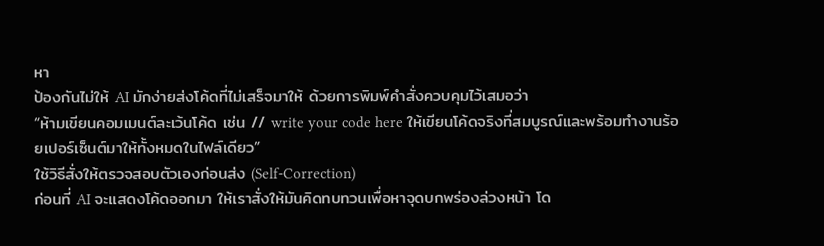หา
ป้องกันไม่ให้ AI มักง่ายส่งโค้ดที่ไม่เสร็จมาให้ ด้วยการพิมพ์คำสั่งควบคุมไว้เสมอว่า
“ห้ามเขียนคอมเมนต์ละเว้นโค้ด เช่น // write your code here ให้เขียนโค้ดจริงที่สมบูรณ์และพร้อมทำงานร้อยเปอร์เซ็นต์มาให้ทั้งหมดในไฟล์เดียว”
ใช้วิธีสั่งให้ตรวจสอบตัวเองก่อนส่ง (Self-Correction)
ก่อนที่ AI จะแสดงโค้ดออกมา ให้เราสั่งให้มันคิดทบทวนเพื่อหาจุดบกพร่องล่วงหน้า โด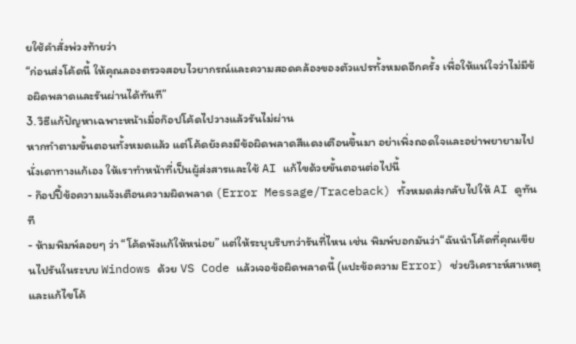ยใช้คำสั่งพ่วงท้ายว่า
“ก่อนส่งโค้ดนี้ ให้คุณลองตรวจสอบไวยากรณ์และความสอดคล้องของตัวแปรทั้งหมดอีกครั้ง เพื่อให้แน่ใจว่าไม่มีข้อผิดพลาดและรันผ่านได้ทันที”
3. วิธีแก้ปัญหาเฉพาะหน้าเมื่อก๊อปโค้ดไปวางแล้วรันไม่ผ่าน
หากทำตามขั้นตอนทั้งหมดแล้ว แต่โค้ดยังคงมีข้อผิดพลาดสีแดงเตือนขึ้นมา อย่าเพิ่งถอดใจและอย่าพยายามไปนั่งเดาทางแก้เอง ให้เราทำหน้าที่เป็นผู้ส่งสารและใช้ AI แก้ไขด้วยขั้นตอนต่อไปนี้
- ก๊อปปี้ข้อความแจ้งเตือนความผิดพลาด (Error Message/Traceback) ทั้งหมดส่งกลับไปให้ AI ดูทันที
- ห้ามพิมพ์ลอยๆ ว่า “โค้ดพังแก้ให้หน่อย” แต่ให้ระบุบริบทว่ารันที่ไหน เช่น พิมพ์บอกมันว่า“ฉันนำโค้ดที่คุณเขียนไปรันในระบบ Windows ด้วย VS Code แล้วเจอข้อผิดพลาดนี้ (แปะข้อความ Error) ช่วยวิเคราะห์สาเหตุและแก้ไขโค้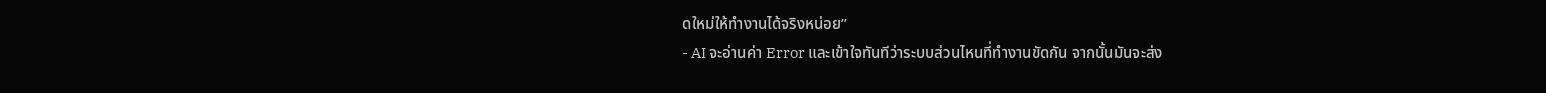ดใหม่ให้ทำงานได้จริงหน่อย”
- AI จะอ่านค่า Error และเข้าใจทันทีว่าระบบส่วนไหนที่ทำงานขัดกัน จากนั้นมันจะส่ง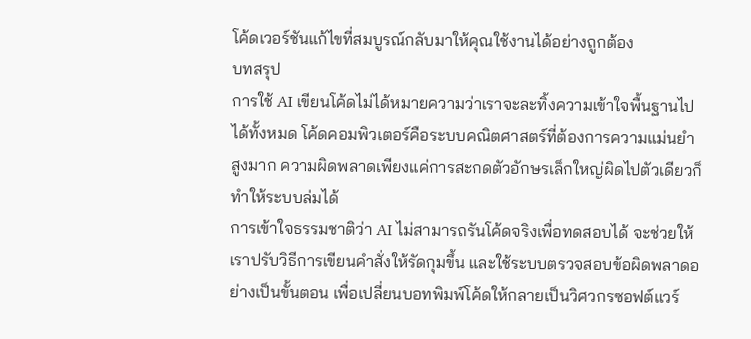โค้ดเวอร์ชันแก้ไขที่สมบูรณ์กลับมาให้คุณใช้งานได้อย่างถูกต้อง
บทสรุป
การใช้ AI เขียนโค้ดไม่ได้หมายความว่าเราจะละทิ้งความเข้าใจพื้นฐานไปได้ทั้งหมด โค้ดคอมพิวเตอร์คือระบบคณิตศาสตร์ที่ต้องการความแม่นยำสูงมาก ความผิดพลาดเพียงแค่การสะกดตัวอักษรเล็กใหญ่ผิดไปตัวเดียวก็ทำให้ระบบล่มได้
การเข้าใจธรรมชาติว่า AI ไม่สามารถรันโค้ดจริงเพื่อทดสอบได้ จะช่วยให้เราปรับวิธีการเขียนคำสั่งให้รัดกุมขึ้น และใช้ระบบตรวจสอบข้อผิดพลาดอย่างเป็นขั้นตอน เพื่อเปลี่ยนบอทพิมพ์โค้ดให้กลายเป็นวิศวกรซอฟต์แวร์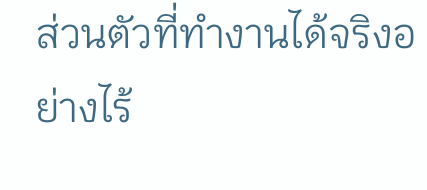ส่วนตัวที่ทำงานได้จริงอย่างไร้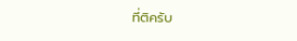ที่ติครับ